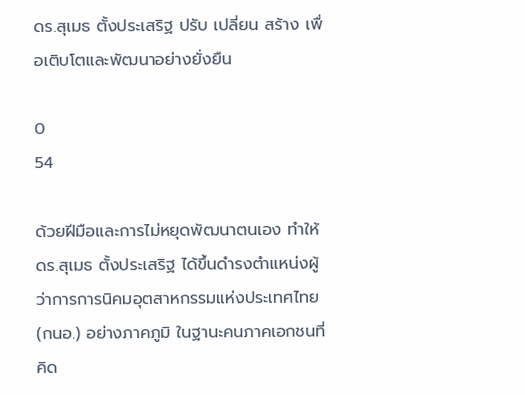ดร.สุเมธ ตั้งประเสริฐ ปรับ เปลี่ยน สร้าง เพื่อเติบโตและพัฒนาอย่างยั่งยืน

0
54

ด้วยฝีมือและการไม่หยุดพัฒนาตนเอง ทำให้ ดร.สุเมธ ตั้งประเสริฐ ได้ขึ้นดำรงตำแหน่งผู้ว่าการการนิคมอุตสาหกรรมแห่งประเทศไทย (กนอ.) อย่างภาคภูมิ ในฐานะคนภาคเอกชนที่คิด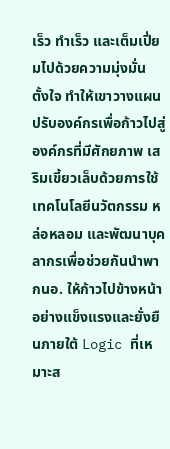เร็ว ทำเร็ว และเต็มเปี่ยมไปด้วยความมุ่งมั่น ตั้งใจ ทำให้เขาวางแผนปรับองค์กรเพื่อก้าวไปสู่องค์กรที่มีศักยภาพ เสริมเขี้ยวเล็บด้วยการใช้เทคโนโลยีนวัตกรรม หล่อหลอม และพัฒนาบุคลากรเพื่อช่วยกันนำพา กนอ. ให้ก้าวไปข้างหน้าอย่างแข็งแรงและยั่งยืนภายใต้ Logic ที่เหมาะส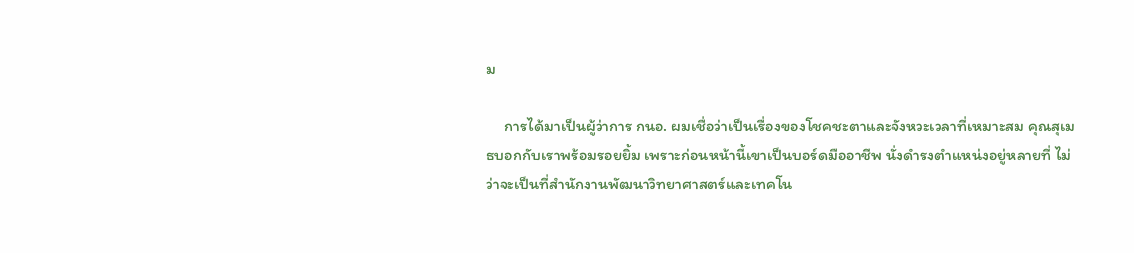ม

     การได้มาเป็นผู้ว่าการ กนอ. ผมเชื่อว่าเป็นเรื่องของโชคชะตาและจังหวะเวลาที่เหมาะสม คุณสุเมธบอกกับเราพร้อมรอยยิ้ม เพราะก่อนหน้านี้เขาเป็นบอร์ดมืออาชีพ นั่งดำรงตำแหน่งอยู่หลายที่ ไม่ว่าจะเป็นที่สำนักงานพัฒนาวิทยาศาสตร์และเทคโน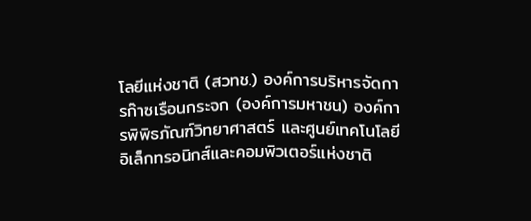โลยีแห่งชาติ (สวทช.) องค์การบริหารจัดการก๊าซเรือนกระจก (องค์การมหาชน) องค์การพิพิธภัณฑ์วิทยาศาสตร์ และศูนย์เทคโนโลยีอิเล็กทรอนิกส์และคอมพิวเตอร์แห่งชาติ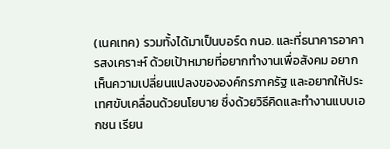(เนคเทค) รวมทั้งได้มาเป็นบอร์ด กนอ. และที่ธนาคารอาคารสงเคราะห์ ด้วยเป้าหมายที่อยากทำงานเพื่อสังคม อยากเห็นความเปลี่ยนแปลงขององค์กรภาครัฐ และอยากให้ประเทศขับเคลื่อนด้วยนโยบาย ซึ่งด้วยวิธีคิดและทำงานแบบเอกชน เรียน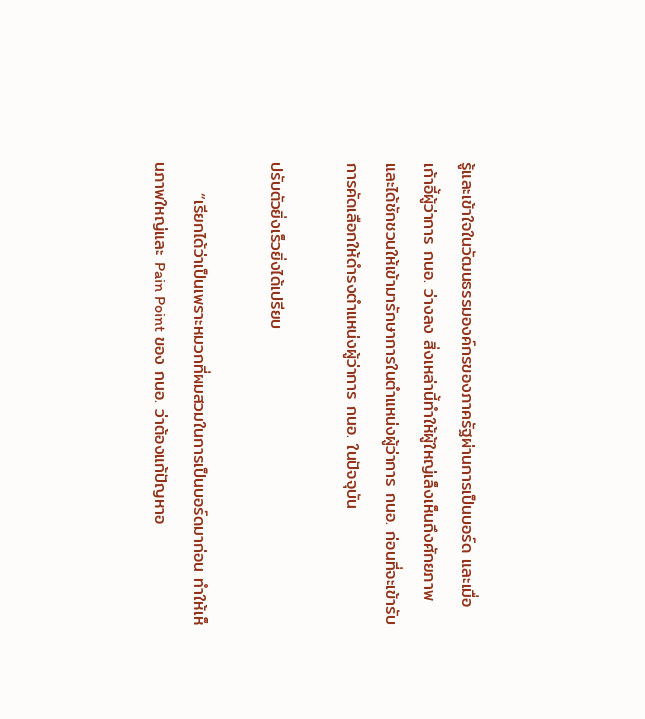รู้และเข้าใจในวัฒนธรรมองค์กรของภาครัฐผ่านการเป็นบอร์ด และเมื่อเก้าอี้ผู้ว่าการ กนอ. ว่างลง สิ่งเหล่านี้ทำให้ผู้ใหญ่เล็งเห็นถึงศักยภาพและได้ชักชวนให้เข้ามารักษาการในตำแหน่งผู้ว่าการ กนอ. ก่อนที่จะเข้ารับการคัดเลือกให้ดำรงตำแหน่งผู้ว่าการ กนอ. ในปัจจุบัน

ปรับตัวยิ่งเร็วยิ่งได้เปรียบ

     “เรียกได้ว่าเป็นเพราะหมวกที่ผมสวมในการเป็นบอร์ดมาก่อน ทำให้เห็นภาพใหญ่และ Pain Point ของ กนอ. ว่าต้องแก้ปัญหาอ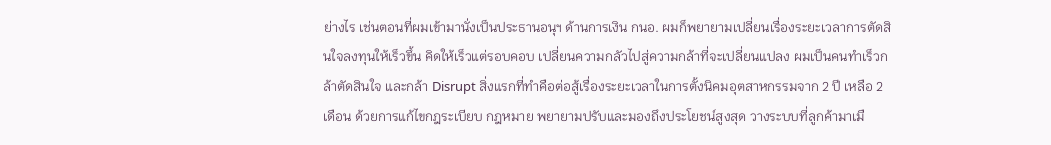ย่างไร เช่นตอนที่ผมเข้ามานั่งเป็นประธานอนุฯ ด้านการเงิน กนอ. ผมก็พยายามเปลี่ยนเรื่องระยะเวลาการตัดสินใจลงทุนให้เร็วขึ้น คิดให้เร็วแต่รอบคอบ เปลี่ยนความกลัวไปสู่ความกล้าที่จะเปลี่ยนแปลง ผมเป็นคนทำเร็วกล้าตัดสินใจ และกล้า Disrupt สิ่งแรกที่ทำคือต่อสู้เรื่องระยะเวลาในการตั้งนิคมอุตสาหกรรมจาก 2 ปี เหลือ 2 เดือน ด้วยการแก้ไขกฎระเบียบ กฎหมาย พยายามปรับและมองถึงประโยชน์สูงสุด วางระบบที่ลูกค้ามาเมื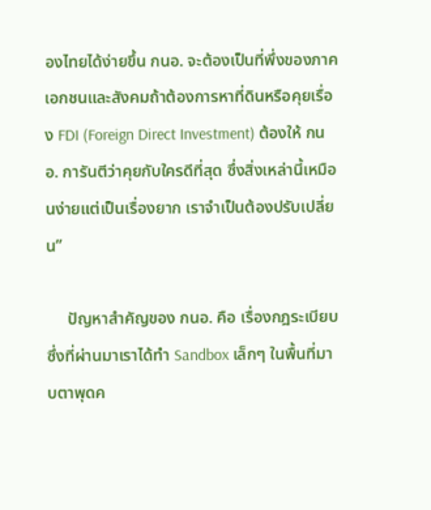องไทยได้ง่ายขึ้น กนอ. จะต้องเป็นที่พึ่งของภาคเอกชนและสังคมถ้าต้องการหาที่ดินหรือคุยเรื่อง FDI (Foreign Direct Investment) ต้องให้ กนอ. การันตีว่าคุยกับใครดีที่สุด ซึ่งสิ่งเหล่านี้เหมือนง่ายแต่เป็นเรื่องยาก เราจำเป็นต้องปรับเปลี่ยน”

     ปัญหาสำคัญของ กนอ. คือ เรื่องกฎระเบียบ ซึ่งที่ผ่านมาเราได้ทำ Sandbox เล็กๆ ในพื้นที่มาบตาพุดค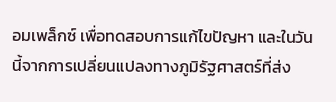อมเพล็กซ์ เพื่อทดสอบการแก้ไขปัญหา และในวันนี้จากการเปลี่ยนแปลงทางภูมิรัฐศาสตร์ที่ส่ง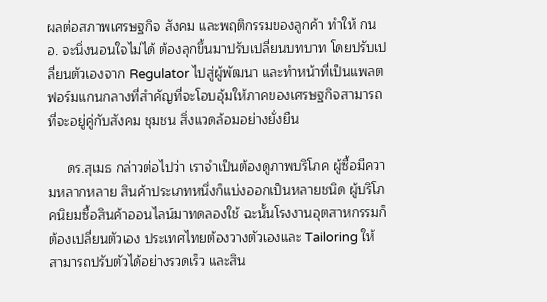ผลต่อสภาพเศรษฐกิจ สังคม และพฤติกรรมของลูกค้า ทำให้ กนอ. จะนิ่งนอนใจไม่ได้ ต้องลุกขึ้นมาปรับเปลี่ยนบทบาท โดยปรับเปลี่ยนตัวเองจาก Regulator ไปสู่ผู้พัฒนา และทำหน้าที่เป็นแพลตฟอร์มแกนกลางที่สำคัญที่จะโอบอุ้มให้ภาคของเศรษฐกิจสามารถที่จะอยู่คู่กับสังคม ชุมชน สิ่งแวดล้อมอย่างยั่งยืน

     ดร.สุเมธ กล่าวต่อไปว่า เราจำเป็นต้องดูภาพบริโภค ผู้ซื้อมีความหลากหลาย สินค้าประเภทหนึ่งก็แบ่งออกเป็นหลายชนิด ผู้บริโภคนิยมซื้อสินค้าออนไลน์มาทดลองใช้ ฉะนั้นโรงงานอุตสาหกรรมก็ต้องเปลี่ยนตัวเอง ประเทศไทยต้องวางตัวเองและ Tailoring ให้สามารถปรับตัวได้อย่างรวดเร็ว และสิน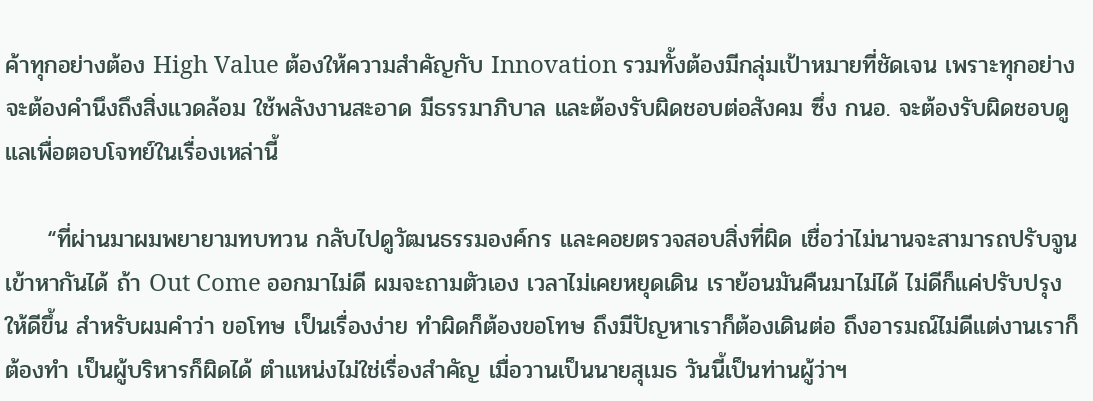ค้าทุกอย่างต้อง High Value ต้องให้ความสำคัญกับ Innovation รวมทั้งต้องมีกลุ่มเป้าหมายที่ชัดเจน เพราะทุกอย่างจะต้องคำนึงถึงสิ่งแวดล้อม ใช้พลังงานสะอาด มีธรรมาภิบาล และต้องรับผิดชอบต่อสังคม ซึ่ง กนอ. จะต้องรับผิดชอบดูแลเพื่อตอบโจทย์ในเรื่องเหล่านี้

     “ที่ผ่านมาผมพยายามทบทวน กลับไปดูวัฒนธรรมองค์กร และคอยตรวจสอบสิ่งที่ผิด เชื่อว่าไม่นานจะสามารถปรับจูนเข้าหากันได้ ถ้า Out Come ออกมาไม่ดี ผมจะถามตัวเอง เวลาไม่เคยหยุดเดิน เราย้อนมันคืนมาไม่ได้ ไม่ดีก็แค่ปรับปรุงให้ดีขึ้น สำหรับผมคำว่า ขอโทษ เป็นเรื่องง่าย ทำผิดก็ต้องขอโทษ ถึงมีปัญหาเราก็ต้องเดินต่อ ถึงอารมณ์ไม่ดีแต่งานเราก็ต้องทำ เป็นผู้บริหารก็ผิดได้ ตำแหน่งไม่ใช่เรื่องสำคัญ เมื่อวานเป็นนายสุเมธ วันนี้เป็นท่านผู้ว่าฯ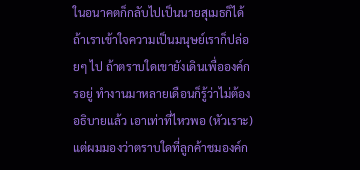ในอนาคตก็กลับไปเป็นนายสุเมธก็ได้ ถ้าเราเข้าใจความเป็นมนุษย์เราก็ปล่อยๆ ไป ถ้าตราบใดเขายังเดินเพื่อองค์กรอยู่ ทำงานมาหลายเดือนก็รู้ว่าไม่ต้องอธิบายแล้ว เอาเท่าที่ไหวพอ (หัวเราะ) แต่ผมมองว่าตราบใดที่ลูกค้าชมองค์ก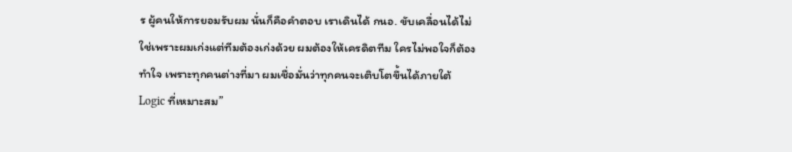ร ผู้คนให้การยอมรับผม นั่นก็คือคำตอบ เราเดินได้ กนอ. ขับเคลื่อนได้ไม่ใช่เพราะผมเก่งแต่ทีมต้องเก่งด้วย ผมต้องให้เครดิตทีม ใครไม่พอใจก็ต้องทำใจ เพราะทุกคนต่างที่มา ผมเชื่อมั่นว่าทุกคนจะเติบโตขึ้นได้ภายใต้ Logic ที่เหมาะสม”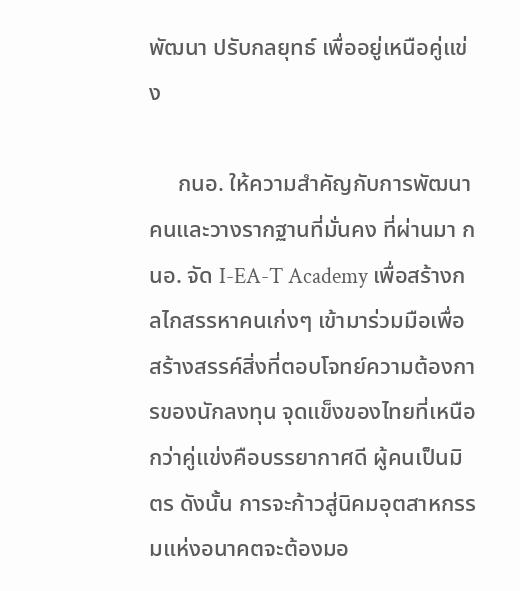พัฒนา ปรับกลยุทธ์ เพื่ออยู่เหนือคู่แข่ง

     กนอ. ให้ความสำคัญกับการพัฒนาคนและวางรากฐานที่มั่นคง ที่ผ่านมา กนอ. จัด I-EA-T Academy เพื่อสร้างกลไกสรรหาคนเก่งๆ เข้ามาร่วมมือเพื่อสร้างสรรค์สิ่งที่ตอบโจทย์ความต้องการของนักลงทุน จุดแข็งของไทยที่เหนือกว่าคู่แข่งคือบรรยากาศดี ผู้คนเป็นมิตร ดังนั้น การจะก้าวสู่นิคมอุตสาหกรรมแห่งอนาคตจะต้องมอ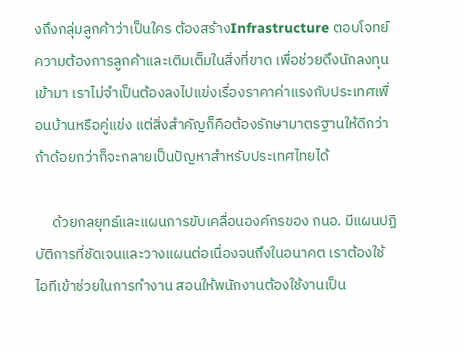งถึงกลุ่มลูกค้าว่าเป็นใคร ต้องสร้างInfrastructure ตอบโจทย์ความต้องการลูกค้าและเติมเต็มในสิ่งที่ขาด เพื่อช่วยดึงนักลงทุนเข้ามา เราไม่จำเป็นต้องลงไปแข่งเรื่องราคาค่าแรงกับประเทศเพื่อนบ้านหรือคู่แข่ง แต่สิ่งสำคัญก็คือต้องรักษามาตรฐานให้ดีกว่า ถ้าด้อยกว่าก็จะกลายเป็นปัญหาสำหรับประเทศไทยได้

     ด้วยกลยุทธ์และแผนการขับเคลื่อนองค์กรของ กนอ. มีแผนปฏิบัติการที่ชัดเจนและวางแผนต่อเนื่องจนถึงในอนาคต เราต้องใช้ไอทีเข้าช่วยในการทำงาน สอนให้พนักงานต้องใช้งานเป็น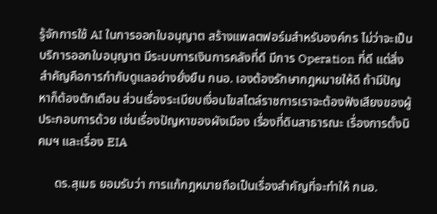รู้จักการใช้ AI ในการออกใบอนุญาต สร้างแพลตฟอร์มสำหรับองค์กร ไม่ว่าจะเป็นบริการออกใบอนุญาต มีระบบการเงินการคลังที่ดี มีการ Operation ที่ดี แต่สิ่งสำคัญคือการกำกับดูแลอย่างยั่งยืน กนอ. เองต้องรักษากฎหมายให้ดี ถ้ามีปัญหาก็ต้องตักเตือน ส่วนเรื่องระเบียบเงื่อนไขสไตล์ราชการเราจะต้องฟังเสียงของผู้ประกอบการด้วย เช่นเรื่องปัญหาของผังเมือง เรื่องที่ดินสาธารณะ เรื่องการตั้งนิคมฯ และเรื่อง EIA

     ดร.สุเมธ ยอมรับว่า การแก้กฎหมายถือเป็นเรื่องสำคัญที่จะทำให้ กนอ.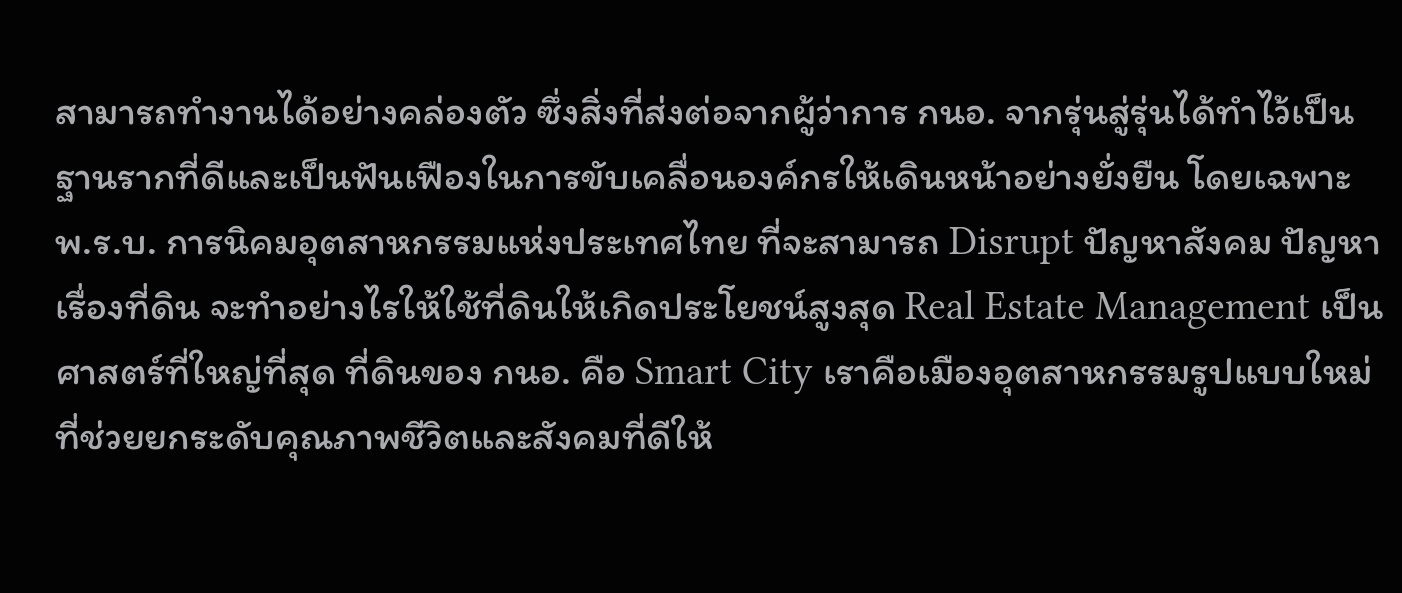สามารถทำงานได้อย่างคล่องตัว ซึ่งสิ่งที่ส่งต่อจากผู้ว่าการ กนอ. จากรุ่นสู่รุ่นได้ทำไว้เป็นฐานรากที่ดีและเป็นฟันเฟืองในการขับเคลื่อนองค์กรให้เดินหน้าอย่างยั่งยืน โดยเฉพาะ พ.ร.บ. การนิคมอุตสาหกรรมแห่งประเทศไทย ที่จะสามารถ Disrupt ปัญหาสังคม ปัญหาเรื่องที่ดิน จะทำอย่างไรให้ใช้ที่ดินให้เกิดประโยชน์สูงสุด Real Estate Management เป็นศาสตร์ที่ใหญ่ที่สุด ที่ดินของ กนอ. คือ Smart City เราคือเมืองอุตสาหกรรมรูปแบบใหม่ที่ช่วยยกระดับคุณภาพชีวิตและสังคมที่ดีให้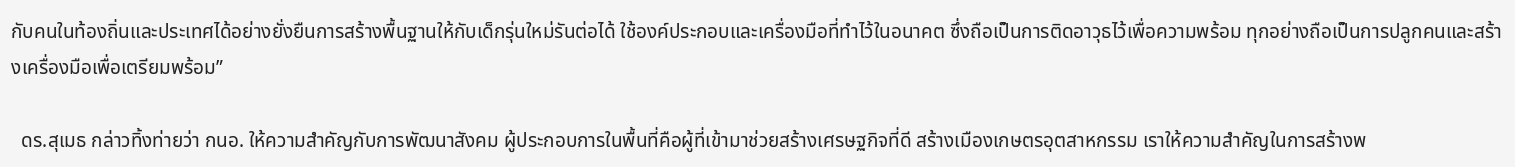กับคนในท้องถิ่นและประเทศได้อย่างยั่งยืนการสร้างพื้นฐานให้กับเด็กรุ่นใหม่รันต่อได้ ใช้องค์ประกอบและเครื่องมือที่ทำไว้ในอนาคต ซึ่งถือเป็นการติดอาวุธไว้เพื่อความพร้อม ทุกอย่างถือเป็นการปลูกคนและสร้างเครื่องมือเพื่อเตรียมพร้อม”

  ดร.สุเมธ กล่าวทิ้งท่ายว่า กนอ. ให้ความสำคัญกับการพัฒนาสังคม ผู้ประกอบการในพื้นที่คือผู้ที่เข้ามาช่วยสร้างเศรษฐกิจที่ดี สร้างเมืองเกษตรอุตสาหกรรม เราให้ความสำคัญในการสร้างพ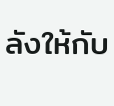ลังให้กับ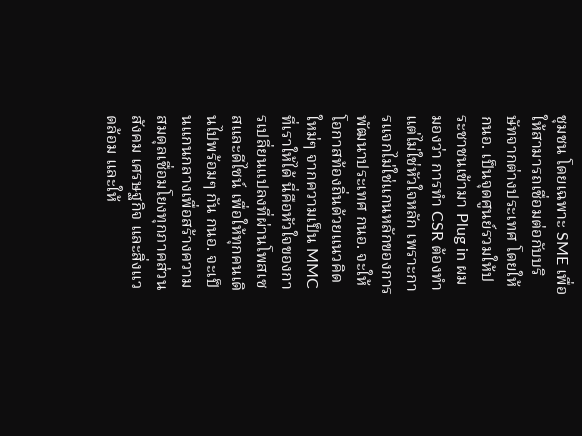ชุมชน โดยเฉพาะ SME เพื่อให้สามารถเชื่อมต่อกับบริษัทจากต่างประเทศ โดยให้ กนอ. เป็นจุดศูนย์รวมให้ประชาชนเข้ามา Plug in ผมมองว่า การทำ CSR ต้องทำ แต่ไม่ใช่หัวใจหลัก เพราะการแจกไม่ใช่แกนหลักของการพัฒนาประเทศ กนอ. จะให้โอกาสท้องถิ่นด้วยแนวคิดใหม่ๆ จากความเป็น MMC ที่เราให้ได้ นี่คือหัวใจของการเปลี่ยนแปลงที่ผ่านโพสเซสและดีไซน์ เพื่อให้ทุกคนเดินไปพร้อมๆ กัน กนอ. จะเป็นแกนกลางเพื่อสร้างความสมดุลเชื่อมโยงทุกภาคส่วน สังคม เศรษฐกิจ และสิ่งแวดล้อม และให้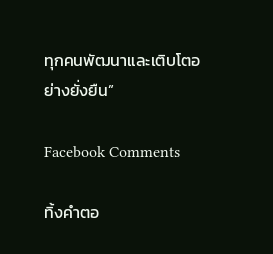ทุกคนพัฒนาและเติบโตอย่างยั่งยืน”

Facebook Comments

ทิ้งคำตอ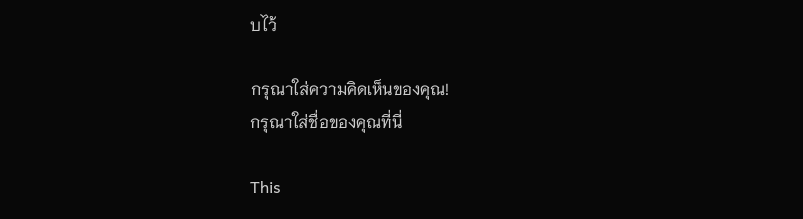บไว้

กรุณาใส่ความคิดเห็นของคุณ!
กรุณาใส่ชื่อของคุณที่นี่

This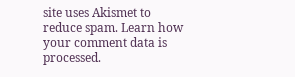site uses Akismet to reduce spam. Learn how your comment data is processed.